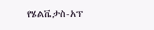የሄልቬታስ-አፕ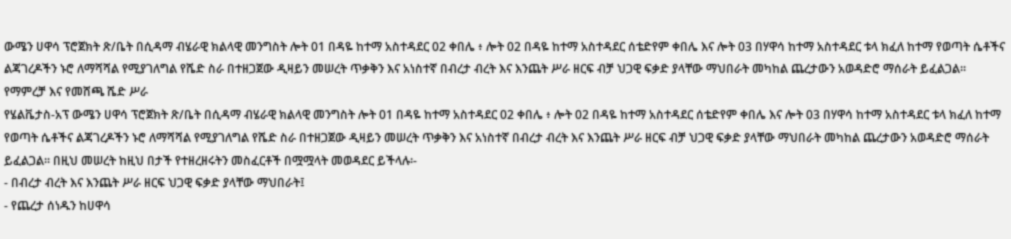ውሜን ሀዋሳ ፕሮጀክት ጽ/ቤት በሲዳማ ብሄራዊ ክልላዊ መንግስት ሎት 01 በዳዬ ከተማ አስተዳደር 02 ቀበሌ ፥ ሎት 02 በዳዬ ከተማ አስተዳደር ሰቴድየም ቀበሌ እና ሎት 03 በሃዋሳ ከተማ አስተዳደር ቱላ ክፈለ ከተማ የወጣት ሴቶችና ልጃገረዶችን ኑሮ ለማሻሻል የሚያገለግል የሼድ ስራ በተዘጋጀው ዲዛይን መሠረት ጥቃቅን እና አነስተኛ በብረታ ብረት እና እንጨት ሥራ ዘርፍ ብቻ ህጋዊ ፍቃድ ያላቸው ማህበራት መካከል ጨረታውን አወዳድሮ ማሰራት ይፈልጋል፡፡
የማምረቻ እና የመሸጫ ሼድ ሥራ
የሄልቬታስ-አፕ ውሜን ሀዋሳ ፕሮጀክት ጽ/ቤት በሲዳማ ብሄራዊ ክልላዊ መንግስት ሎት 01 በዳዬ ከተማ አስተዳደር 02 ቀበሌ ፥ ሎት 02 በዳዬ ከተማ አስተዳደር ሰቴድየም ቀበሌ እና ሎት 03 በሃዋሳ ከተማ አስተዳደር ቱላ ክፈለ ከተማ የወጣት ሴቶችና ልጃገረዶችን ኑሮ ለማሻሻል የሚያገለግል የሼድ ስራ በተዘጋጀው ዲዛይን መሠረት ጥቃቅን እና አነስተኛ በብረታ ብረት እና እንጨት ሥራ ዘርፍ ብቻ ህጋዊ ፍቃድ ያላቸው ማህበራት መካከል ጨረታውን አወዳድሮ ማሰራት ይፈልጋል፡፡ በዚህ መሠረት ከዚህ በታች የተዘረዘሩትን መስፈርቶች በሟሟላት መወዳደር ይችላሉ፡-
- በብረታ ብረት እና እንጨት ሥራ ዘርፍ ህጋዊ ፍቃድ ያላቸው ማህበራት፤
- የጨረታ ሰነዱን ከሀዋሳ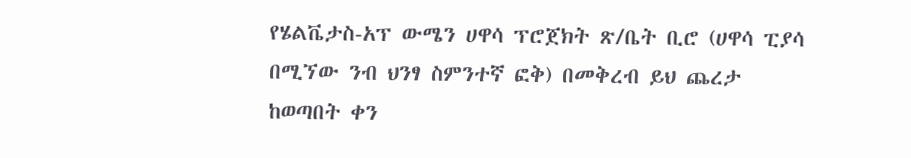የሄልቬታስ-አፕ ውሜን ሀዋሳ ፕሮጀክት ጽ/ቤት ቢሮ (ሀዋሳ ፒያሳ በሚኘው ንብ ህንፃ ስምንተኛ ፎቅ) በመቅረብ ይህ ጨረታ ከወጣበት ቀን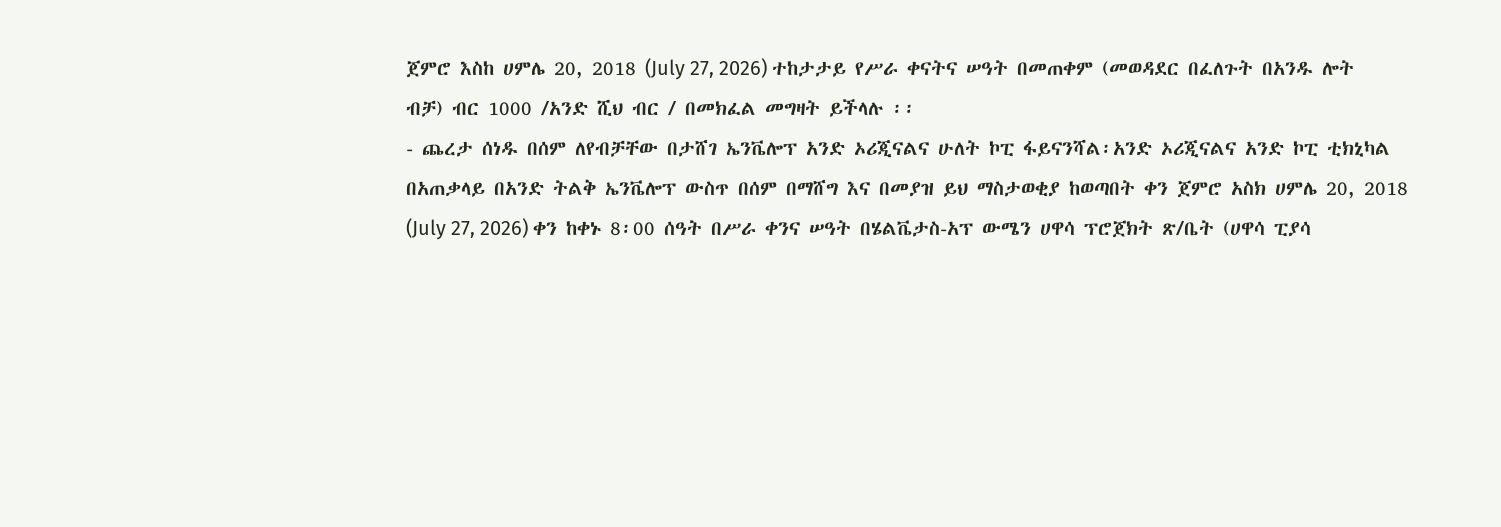ጀምሮ እስከ ሀምሌ 20, 2018 (July 27, 2026) ተከታታይ የሥራ ቀናትና ሠዓት በመጠቀም (መወዳደር በፈለጉት በአንዱ ሎት ብቻ) ብር 1000 /አንድ ሺህ ብር / በመክፈል መግዛት ይችላሉ ፡፡
- ጨረታ ሰነዱ በሰም ለየብቻቸው በታሸገ ኤንቬሎፕ አንድ ኦሪጂናልና ሁለት ኮፒ ፋይናንሻል፡አንድ ኦሪጂናልና አንድ ኮፒ ቲክኒካል በአጠቃላይ በአንድ ትልቅ ኤንቬሎፕ ውስጥ በሰም በማሸግ እና በመያዝ ይህ ማስታወቂያ ከወጣበት ቀን ጀምሮ አስክ ሀምሌ 20, 2018 (July 27, 2026) ቀን ከቀኑ 8፡00 ሰዓት በሥራ ቀንና ሠዓት በሄልቬታስ-አፕ ውሜን ሀዋሳ ፕሮጀክት ጽ/ቤት (ሀዋሳ ፒያሳ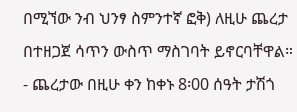በሚኘው ንብ ህንፃ ስምንተኛ ፎቅ) ለዚሁ ጨረታ በተዘጋጀ ሳጥን ውስጥ ማስገባት ይኖርባቸዋል።
- ጨረታው በዚሁ ቀን ከቀኑ 8፡00 ሰዓት ታሽጎ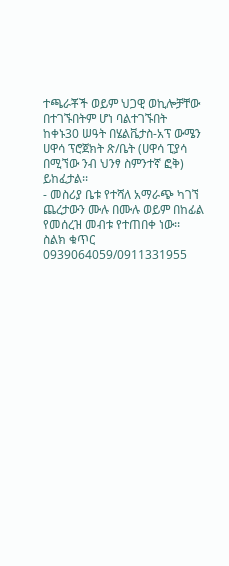ተጫራቾች ወይም ህጋዊ ወኪሎቻቸው በተገኙበትም ሆነ ባልተገኙበት ከቀኑ30 ሠዓት በሄልቬታስ-አፕ ውሜን ሀዋሳ ፕሮጀክት ጽ/ቤት (ሀዋሳ ፒያሳ በሚኘው ንብ ህንፃ ስምንተኛ ፎቅ) ይከፈታል፡፡
- መስሪያ ቤቱ የተሻለ አማራጭ ካገኘ ጨረታውን ሙሉ በሙሉ ወይም በከፊል የመሰረዝ መብቱ የተጠበቀ ነው፡፡
ስልክ ቁጥር 0939064059/0911331955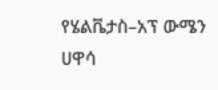የሄልቬታስ–አፕ ውሜን ሀዋሳ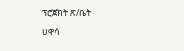ፕሮጀክት ጽ/ቤት
ሀዋሳ